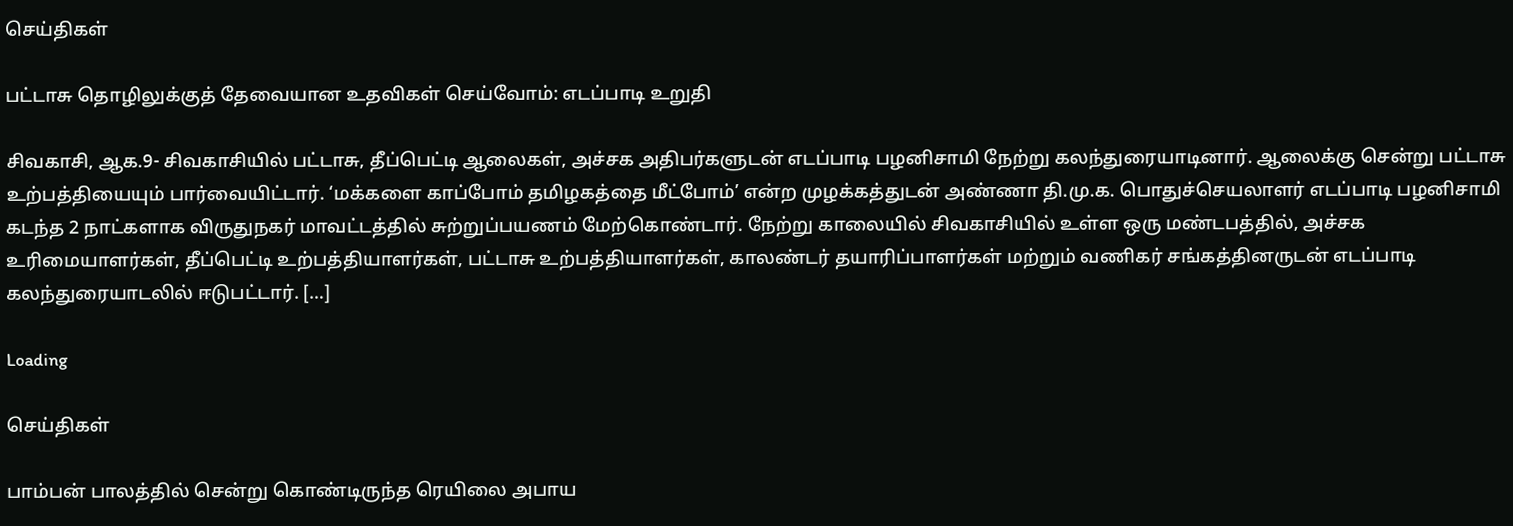செய்திகள்

பட்டாசு தொழிலுக்குத் தேவையான உதவிகள் செய்வோம்: எடப்பாடி உறுதி

சிவகாசி, ஆக.9- சிவகாசியில் பட்டாசு, தீப்பெட்டி ஆலைகள், அச்சக அதிபர்களுடன் எடப்பாடி பழனிசாமி நேற்று கலந்துரையாடினார். ஆலைக்கு சென்று பட்டாசு உற்பத்தியையும் பார்வையிட்டார். ‘மக்களை காப்போம் தமிழகத்தை மீட்போம்’ என்ற முழக்கத்துடன் அண்ணா தி.மு.க. பொதுச்செயலாளர் எடப்பாடி பழனிசாமி கடந்த 2 நாட்களாக விருதுநகர் மாவட்டத்தில் சுற்றுப்பயணம் மேற்கொண்டார். நேற்று காலையில் சிவகாசியில் உள்ள ஒரு மண்டபத்தில், அச்சக உரிமையாளர்கள், தீப்பெட்டி உற்பத்தியாளர்கள், பட்டாசு உற்பத்தியாளர்கள், காலண்டர் தயாரிப்பாளர்கள் மற்றும் வணிகர் சங்கத்தினருடன் எடப்பாடி கலந்துரையாடலில் ஈடுபட்டார். […]

Loading

செய்திகள்

பாம்பன் பாலத்தில் சென்று கொண்டிருந்த ரெயிலை அபாய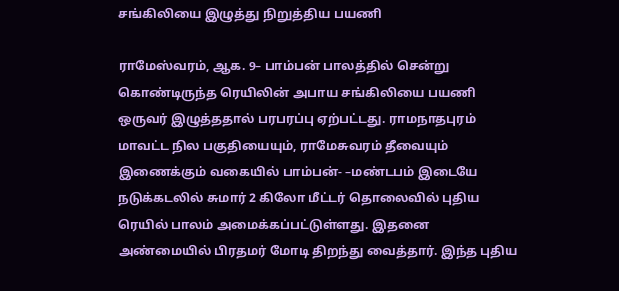சங்கிலியை இழுத்து நிறுத்திய பயணி

ராமேஸ்வரம், ஆக. 9– பாம்பன் பாலத்தில் சென்று கொண்டிருந்த ரெயிலின் அபாய சங்கிலியை பயணி ஒருவர் இழுத்ததால் பரபரப்பு ஏற்பட்டது. ராமநாதபுரம் மாவட்ட நில பகுதியையும், ராமேசுவரம் தீவையும் இணைக்கும் வகையில் பாம்பன்- –மண்டபம் இடையே நடுக்கடலில் சுமார் 2 கிலோ மீட்டர் தொலைவில் புதிய ரெயில் பாலம் அமைக்கப்பட்டுள்ளது. இதனை அண்மையில் பிரதமர் மோடி திறந்து வைத்தார். இந்த புதிய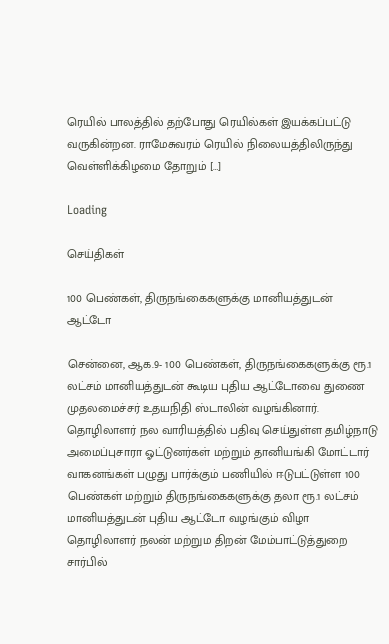ரெயில் பாலத்தில் தற்போது ரெயில்கள் இயக்கப்பட்டு வருகின்றன. ராமேசுவரம் ரெயில் நிலையத்திலிருந்து வெள்ளிக்கிழமை தோறும் […]

Loading

செய்திகள்

100 பெண்கள், திருநங்கைகளுக்கு மானியத்துடன் ஆட்டோ

சென்னை, ஆக.9- 100 பெண்கள், திருநங்கைகளுக்கு ரூ.1 லட்சம் மானியத்துடன் கூடிய புதிய ஆட்டோவை துணை முதலமைச்சர் உதயநிதி ஸ்டாலின் வழங்கினார். தொழிலாளர் நல வாரியத்தில் பதிவு செய்துள்ள தமிழ்நாடு அமைப்புசாரா ஓட்டுனர்கள் மற்றும் தானியங்கி மோட்டார் வாகனங்கள் பழுது பார்க்கும் பணியில் ஈடுபட்டுள்ள 100 பெண்கள் மற்றும் திருநங்கைகளுக்கு தலா ரூ.1 லட்சம் மானியத்துடன் புதிய ஆட்டோ வழங்கும் விழா தொழிலாளர் நலன் மற்றும திறன் மேம்பாட்டுத்துறை சார்பில்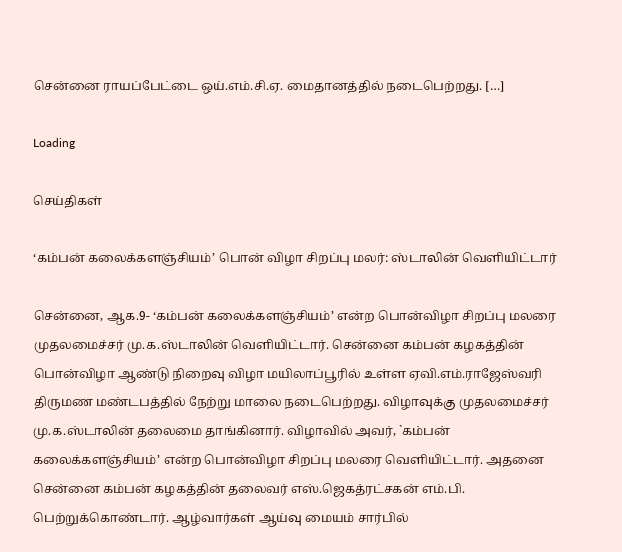சென்னை ராயப்பேட்டை ஒய்.எம்.சி.ஏ. மைதானத்தில் நடைபெற்றது. […]

Loading

செய்திகள்

‘கம்பன் கலைக்களஞ்சியம்’ பொன் விழா சிறப்பு மலர்: ஸ்டாலின் வெளியிட்டார்

சென்னை, ஆக.9- ‘கம்பன் கலைக்களஞ்சியம்’ என்ற பொன்விழா சிறப்பு மலரை முதலமைச்சர் மு.க.ஸ்டாலின் வெளியிட்டார். சென்னை கம்பன் கழகத்தின் பொன்விழா ஆண்டு நிறைவு விழா மயிலாப்பூரில் உள்ள ஏவி.எம்.ராஜேஸ்வரி திருமண மண்டபத்தில் நேற்று மாலை நடைபெற்றது. விழாவுக்கு முதலமைச்சர் மு.க.ஸ்டாலின் தலைமை தாங்கினார். விழாவில் அவர், `கம்பன் கலைக்களஞ்சியம்’ என்ற பொன்விழா சிறப்பு மலரை வெளியிட்டார். அதனை சென்னை கம்பன் கழகத்தின் தலைவர் எஸ்.ஜெகத்ரட்சகன் எம்.பி. பெற்றுக்கொண்டார். ஆழ்வார்கள் ஆய்வு மையம் சார்பில்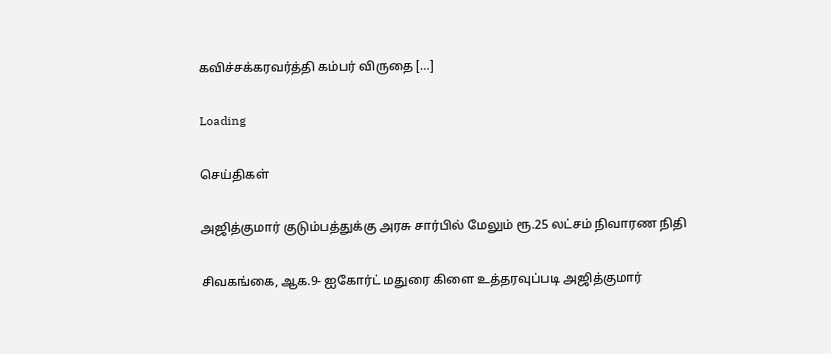கவிச்சக்கரவர்த்தி கம்பர் விருதை […]

Loading

செய்திகள்

அஜித்குமார் குடும்பத்துக்கு அரசு சார்பில் மேலும் ரூ.25 லட்சம் நிவாரண நிதி

சிவகங்கை, ஆக.9- ஐகோர்ட் மதுரை கிளை உத்தரவுப்படி அஜித்குமார்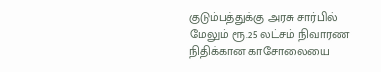குடும்பத்துக்கு அரசு சார்பில் மேலும் ரூ.25 லட்சம் நிவாரண நிதிக்கான காசோலையை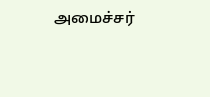அமைச்சர்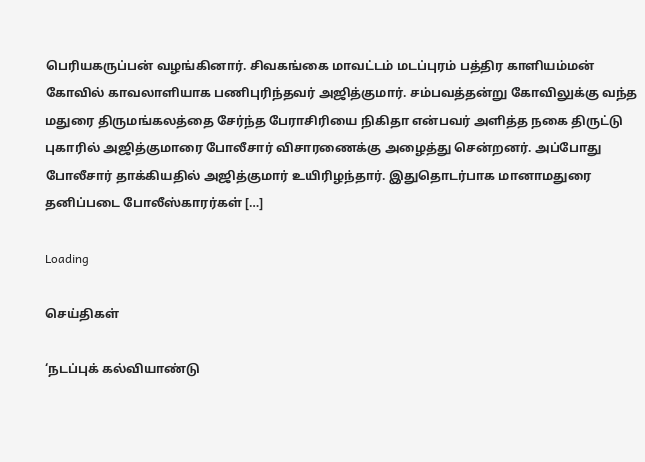பெரியகருப்பன் வழங்கினார். சிவகங்கை மாவட்டம் மடப்புரம் பத்திர காளியம்மன் கோவில் காவலாளியாக பணிபுரிந்தவர் அஜித்குமார். சம்பவத்தன்று கோவிலுக்கு வந்த மதுரை திருமங்கலத்தை சேர்ந்த பேராசிரியை நிகிதா என்பவர் அளித்த நகை திருட்டு புகாரில் அஜித்குமாரை போலீசார் விசாரணைக்கு அழைத்து சென்றனர். அப்போது போலீசார் தாக்கியதில் அஜித்குமார் உயிரிழந்தார். இதுதொடர்பாக மானாமதுரை தனிப்படை போலீஸ்காரர்கள் […]

Loading

செய்திகள்

‘நடப்புக் கல்வியாண்டு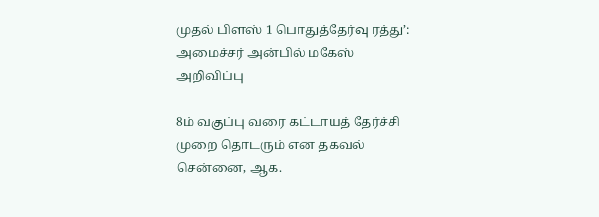முதல் பிளஸ் 1 பொதுத்தேர்வு ரத்து’: அமைச்சர் அன்பில் மகேஸ் அறிவிப்பு

8ம் வகுப்பு வரை கட்டாயத் தேர்ச்சி முறை தொடரும் என தகவல் சென்னை, ஆக.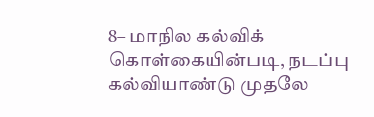8– மாநில கல்விக் கொள்கையின்படி, நடப்பு கல்வியாண்டு முதலே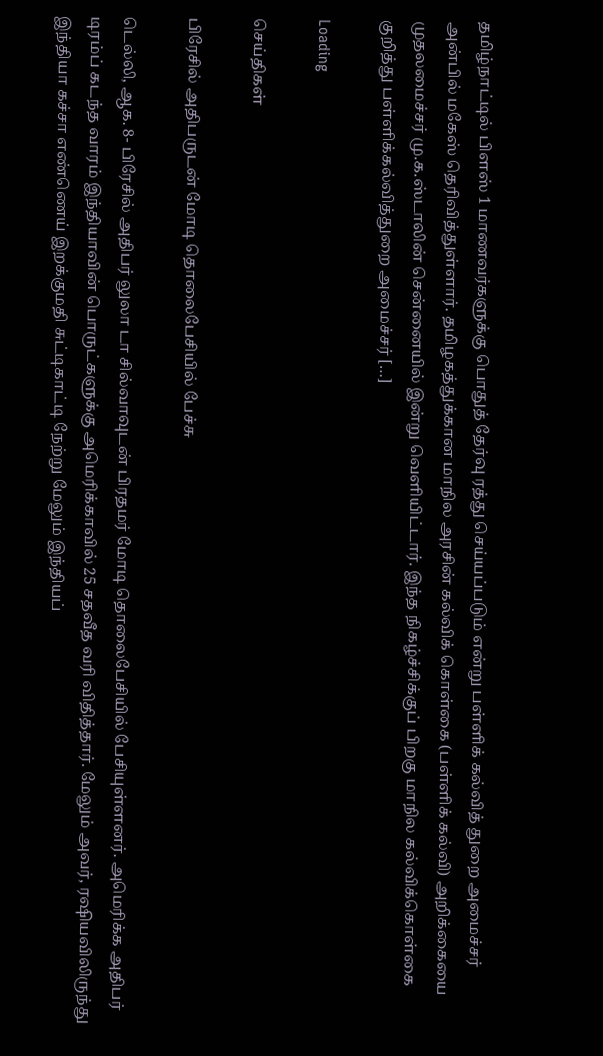தமிழ்நாட்டில் பிளஸ் 1 மாணவர்களுக்கு பொதுத் தேர்வு ரத்து செய்யப்படும் என்று பள்ளிக் கல்வித் துறை அமைச்சர் அன்பில் மகேஸ் தெரிவித்துள்ளார். தமிழகத்துக்கான மாநில அரசின் கல்விக் கொள்கை (பள்ளிக் கல்வி) அறிக்கையை முதலமைச்சர் மு.க.ஸ்டாலின் சென்னையில் இன்று வெளியிட்டார். இந்த நிகழ்ச்சிக்குப் பிறகு மாநில கல்விக்கொள்கை குறித்து பள்ளிக்கல்வித்துறை அமைச்சர் […]

Loading

செய்திகள்

பிரேசில் அதிபருடன் மோடி தொலைபேசியில் பேச்சு

டெல்லி, ஆக. 8- பிரேசில் அதிபர் லுலா டா சில்வாவுடன் பிரதமர் மோடி தொலைபேசியில் பேசியுள்ளனர். அமெரிக்க அதிபர் டிரம்ப் கடந்த வாரம் இந்தியாவின் பொருட்களுக்கு அமெரிக்காவில் 25 சதவீத வரி விதித்தார். மேலும் அவர், ரஷியவிலிருந்து இந்தியா கச்சா எண்ணெய் இறக்குமதி சுட்டிகாட்டி நேற்று மேலும் இந்தியப்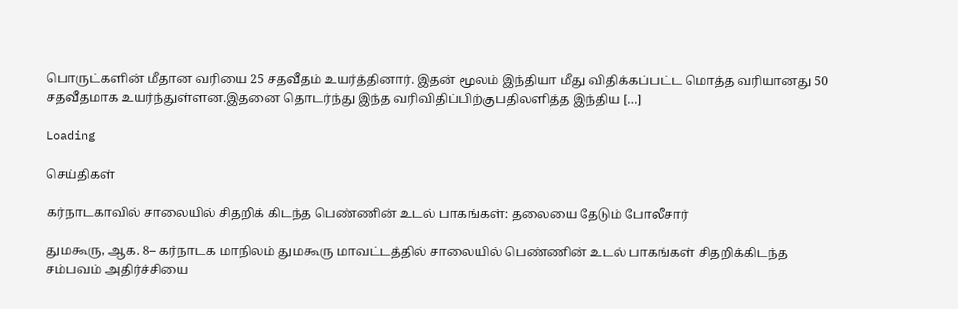பொருட்களின் மீதான வரியை 25 சதவீதம் உயர்த்தினார். இதன் மூலம் இந்தியா மீது விதிக்கப்பட்ட மொத்த வரியானது 50 சதவீதமாக உயர்ந்துள்ளன.இதனை தொடர்ந்து இந்த வரிவிதிப்பிற்குபதிலளித்த இந்திய […]

Loading

செய்திகள்

கர்நாடகாவில் சாலையில் சிதறிக் கிடந்த பெண்ணின் உடல் பாகங்கள்: தலையை தேடும் போலீசார்

துமகூரு, ஆக. 8– கர்நாடக மாநிலம் துமகூரு மாவட்டத்தில் சாலையில் பெண்ணின் உடல் பாகங்கள் சிதறிக்கிடந்த சம்பவம் அதிர்ச்சியை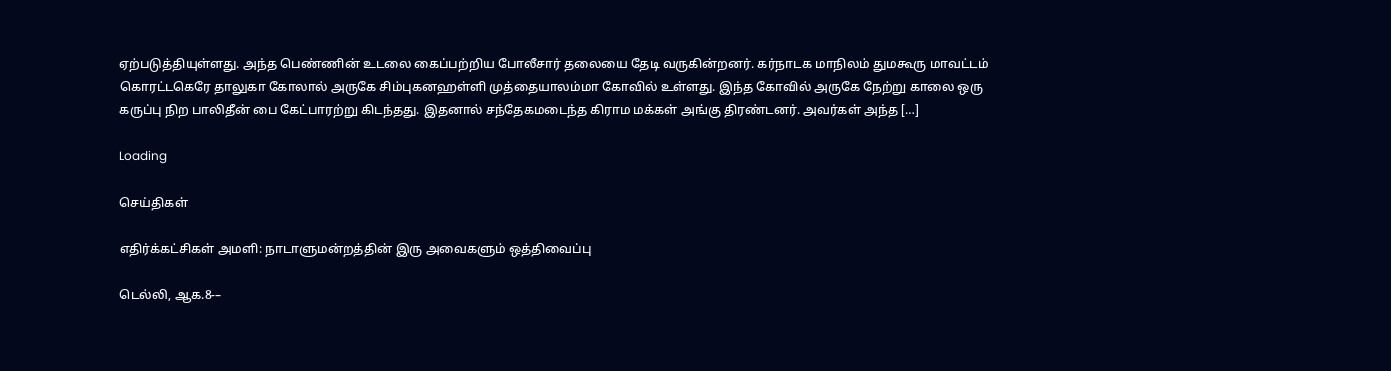ஏற்படுத்தியுள்ளது. அந்த பெண்ணின் உடலை கைப்பற்றிய போலீசார் தலையை தேடி வருகின்றனர். கர்நாடக மாநிலம் துமகூரு மாவட்டம் கொரட்டகெரே தாலுகா கோலால் அருகே சிம்புகனஹள்ளி முத்தையாலம்மா கோவில் உள்ளது. இந்த கோவில் அருகே நேற்று காலை ஒரு கருப்பு நிற பாலிதீன் பை கேட்பாரற்று கிடந்தது. இதனால் சந்தேகமடைந்த கிராம மக்கள் அங்கு திரண்டனர். அவர்கள் அந்த […]

Loading

செய்திகள்

எதிர்க்கட்சிகள் அமளி: நாடாளுமன்றத்தின் இரு அவைகளும் ஒத்திவைப்பு

டெல்லி, ஆக.8-–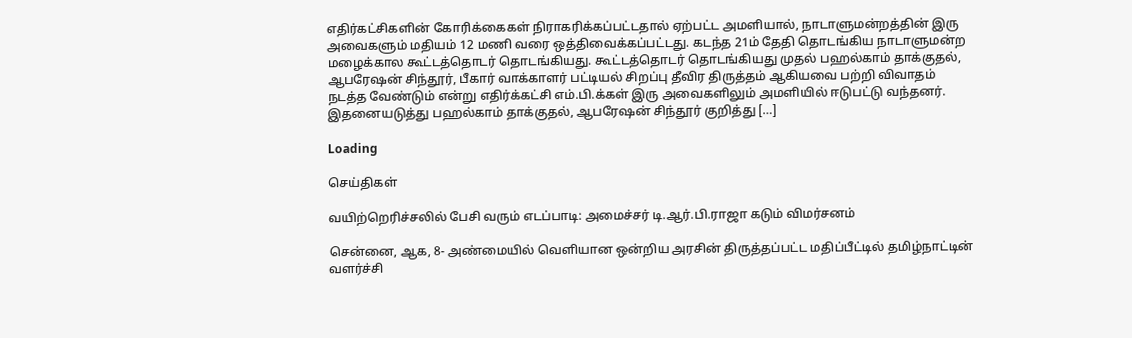எதிர்கட்சிகளின் கோரிக்கைகள் நிராகரிக்கப்பட்டதால் ஏற்பட்ட அமளியால், நாடாளுமன்றத்தின் இரு அவைகளும் மதியம் 12 மணி வரை ஒத்திவைக்கப்பட்டது. கடந்த 21ம் தேதி தொடங்கிய நாடாளுமன்ற மழைக்கால கூட்டத்தொடர் தொடங்கியது. கூட்டத்தொடர் தொடங்கியது முதல் பஹல்காம் தாக்குதல், ஆபரேஷன் சிந்தூர், பீகார் வாக்காளர் பட்டியல் சிறப்பு தீவிர திருத்தம் ஆகியவை பற்றி விவாதம் நடத்த வேண்டும் என்று எதிர்க்கட்சி எம்.பி.க்கள் இரு அவைகளிலும் அமளியில் ஈடுபட்டு வந்தனர். இதனையடுத்து பஹல்காம் தாக்குதல், ஆபரேஷன் சிந்தூர் குறித்து […]

Loading

செய்திகள்

வயிற்றெரிச்சலில் பேசி வரும் எடப்பாடி: அமைச்சர் டி.ஆர்.பி.ராஜா கடும் விமர்சனம்

சென்னை, ஆக, 8- அண்மையில் வெளியான ஒன்றிய அரசின் திருத்தப்பட்ட மதிப்பீட்டில் தமிழ்நாட்டின் வளர்ச்சி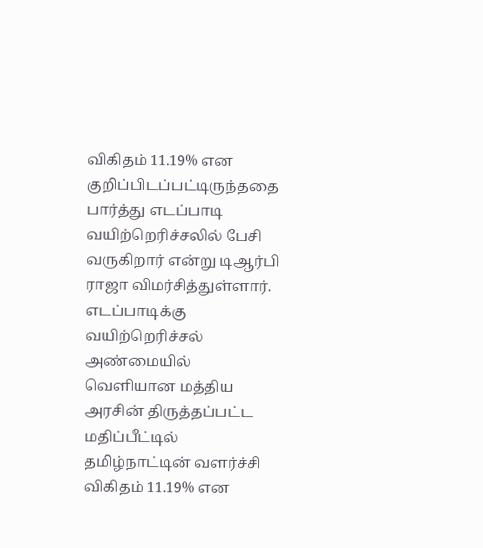விகிதம் 11.19% என குறிப்பிடப்பட்டிருந்ததை பார்த்து எடப்பாடி வயிற்றெரிச்சலில் பேசி வருகிறார் என்று டிஆர்பி ராஜா விமர்சித்துள்ளார். எடப்பாடிக்கு வயிற்றெரிச்சல் அண்மையில் வெளியான மத்திய அரசின் திருத்தப்பட்ட மதிப்பீட்டில் தமிழ்நாட்டின் வளர்ச்சி விகிதம் 11.19% என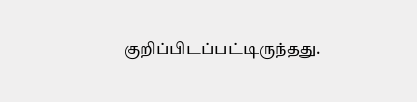குறிப்பிடப்பட்டிருந்தது.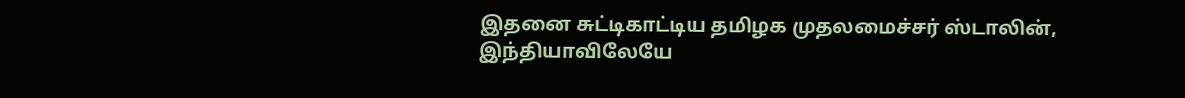இதனை சுட்டிகாட்டிய தமிழக முதலமைச்சர் ஸ்டாலின், இந்தியாவிலேயே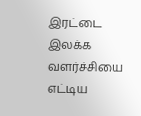இரட்டை இலக்க வளர்ச்சியை எட்டிய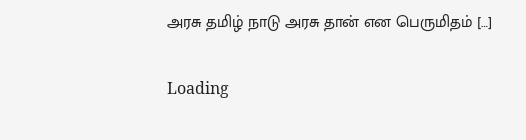அரசு தமிழ் நாடு அரசு தான் என பெருமிதம் […]

Loading